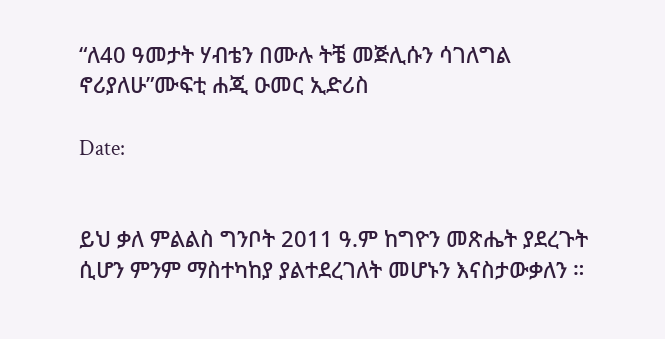“ለ40 ዓመታት ሃብቴን በሙሉ ትቼ መጅሊሱን ሳገለግል ኖሪያለሁ”ሙፍቲ ሐጂ ዑመር ኢድሪስ

Date:


ይህ ቃለ ምልልስ ግንቦት 2011 ዓ.ም ከግዮን መጽሔት ያደረጉት ሲሆን ምንም ማስተካከያ ያልተደረገለት መሆኑን እናስታውቃለን ።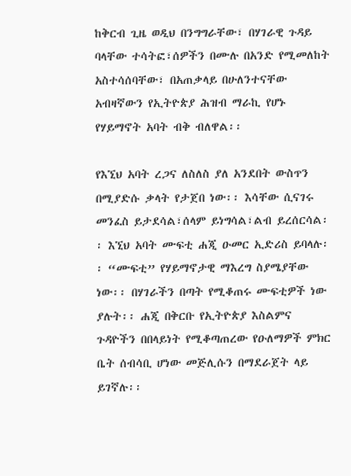ከቅርብ ጊዜ ወዲህ በንግግራቸው፣ በሃገራዊ ጉዳይ ባላቸው ተሳትፎ፣ሰዎችን በሙሉ በአንድ የሚመለከት አስተሳሰባቸው፣ በአጠቃላይ በሁለንተናቸው አብዛኛውን የኢትዮጵያ ሕዝብ ማራኪ የሆኑ የሃይማኖት አባት ብቅ ብለዋል፡፡

የእኚህ አባት ረጋና ለስለስ ያለ አንደበት ውስጥን በሚያድሱ ቃላት የታጀበ ነው፡፡ እሳቸው ሲናገሩ መንፈስ ይታደሳል፣ሰላም ይነግሳል፣ልብ ይረሰርሳል፡፡ እኚህ አባት ሙፍቲ ሐጂ ዑመር ኢድሪስ ይባላሉ፡፡ “ሙፍቲ” የሃይማኖታዊ ማእረግ ስያሜያቸው ነው፡፡ በሃገራችን በጣት የሚቆጠሩ ሙፍቲዎች ነው ያሉት፡፡ ሐጂ በቅርቡ የኢትዮጵያ እስልምና ጉዳዮችን በበላይነት የሚቆጣጠረው የዑለማዎች ምክር ቤት ሰብሳቢ ሆነው መጅሊሱን በማደራጀት ላይ ይገኛሉ፡፡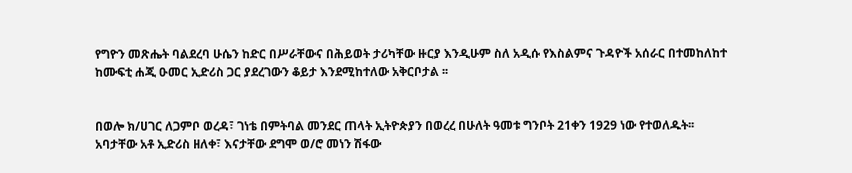የግዮን መጽሔት ባልደረባ ሁሴን ከድር በሥራቸውና በሕይወት ታሪካቸው ዙርያ እንዲሁም ስለ አዲሱ የእስልምና ጉዳዮች አሰራር በተመከለከተ ከሙፍቲ ሐጂ ዑመር ኢድሪስ ጋር ያደረገውን ቆይታ እንደሚከተለው አቅርቦታል ፡፡


በወሎ ክ/ሀገር ለጋምቦ ወረዳ፣ ገነቴ በምትባል መንደር ጠላት ኢትዮጵያን በወረረ በሁለት ዓመቱ ግንቦት 21ቀን 1929 ነው የተወለዱት፡፡ አባታቸው አቶ ኢድሪስ ዘለቀ፣ እናታቸው ደግሞ ወ/ሮ መነን ሽፋው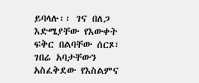ይባላሉ፡፡ ገና በለጋ እድሜያቸው የእውቀት ፍቅር በልባቸው ሰርጾ፣ ገበሬ አባታቸውን አስፈቅደው የእስልምና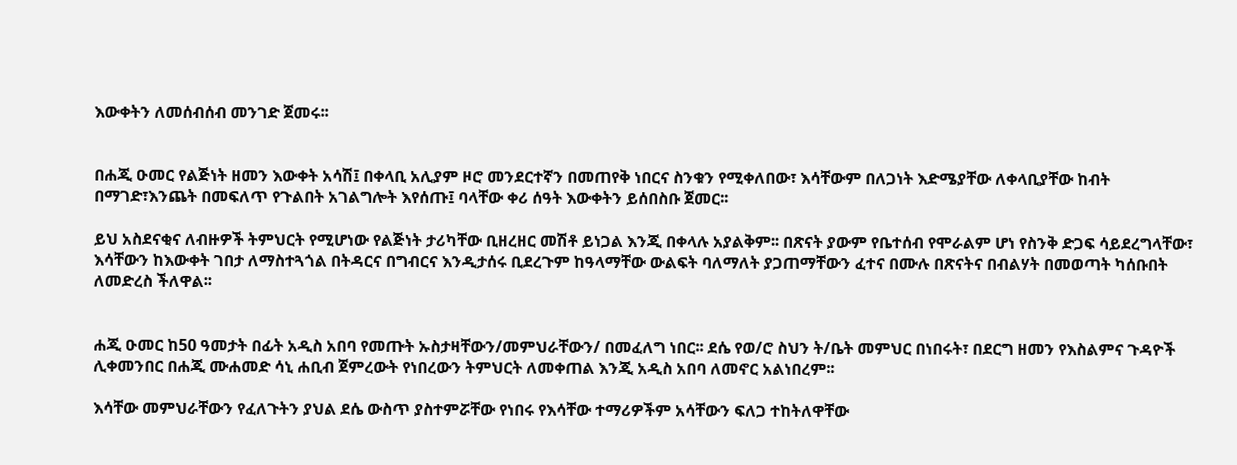እውቀትን ለመሰብሰብ መንገድ ጀመሩ፡፡


በሐጂ ዑመር የልጅነት ዘመን እውቀት አሳሽ፤ በቀላቢ አሊያም ዞሮ መንደርተኛን በመጠየቅ ነበርና ስንቁን የሚቀለበው፣ እሳቸውም በለጋነት እድሜያቸው ለቀላቢያቸው ከብት በማገድ፣እንጨት በመፍለጥ የጉልበት አገልግሎት እየሰጡ፤ ባላቸው ቀሪ ሰዓት እውቀትን ይሰበስቡ ጀመር፡፡

ይህ አስደናቂና ለብዙዎች ትምህርት የሚሆነው የልጅነት ታሪካቸው ቢዘረዘር መሽቶ ይነጋል እንጂ በቀላሉ አያልቅም፡፡ በጽናት ያውም የቤተሰብ የሞራልም ሆነ የስንቅ ድጋፍ ሳይደረግላቸው፣ እሳቸውን ከእውቀት ገበታ ለማስተጓጎል በትዳርና በግብርና እንዲታሰሩ ቢደረጉም ከዓላማቸው ውልፍት ባለማለት ያጋጠማቸውን ፈተና በሙሉ በጽናትና በብልሃት በመወጣት ካሰቡበት ለመድረስ ችለዋል፡፡


ሐጂ ዑመር ከ50 ዓመታት በፊት አዲስ አበባ የመጡት ኡስታዛቸውን/መምህራቸውን/ በመፈለግ ነበር፡፡ ደሴ የወ/ሮ ስህን ት/ቤት መምህር በነበሩት፣ በደርግ ዘመን የእስልምና ጉዳዮች ሊቀመንበር በሐጂ ሙሐመድ ሳኒ ሐቢብ ጀምረውት የነበረውን ትምህርት ለመቀጠል እንጂ አዲስ አበባ ለመኖር አልነበረም፡፡

እሳቸው መምህራቸውን የፈለጉትን ያህል ደሴ ውስጥ ያስተምሯቸው የነበሩ የእሳቸው ተማሪዎችም አሳቸውን ፍለጋ ተከትለዋቸው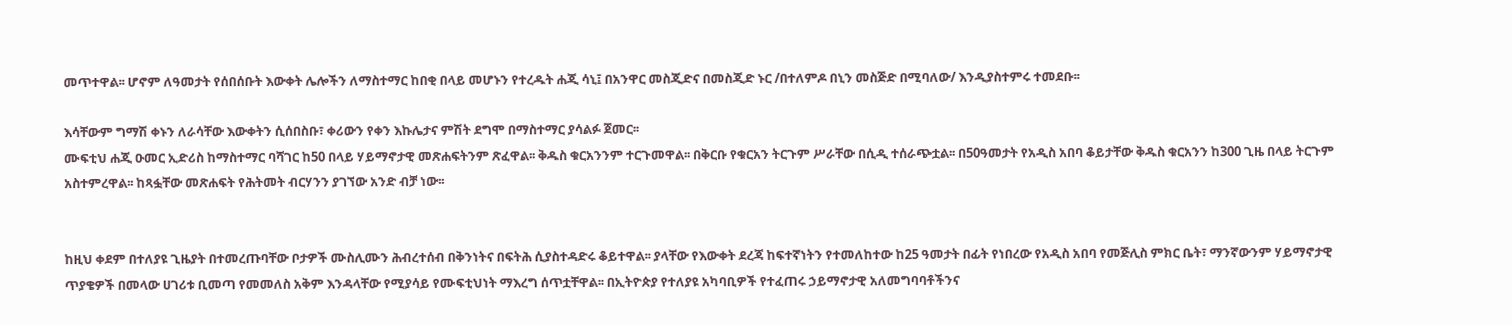መጥተዋል፡፡ ሆኖም ለዓመታት የሰበሰቡት እውቀት ሌሎችን ለማስተማር ከበቂ በላይ መሆኑን የተረዱት ሐጂ ሳኒ፤ በአንዋር መስጂድና በመስጂድ ኑር /በተለምዶ በኒን መስጅድ በሚባለው/ እንዲያስተምሩ ተመደቡ፡፡

እሳቸውም ግማሽ ቀኑን ለራሳቸው እውቀትን ሲሰበስቡ፣ ቀሪውን የቀን እኩሌታና ምሽት ደግሞ በማስተማር ያሳልፉ ጀመር፡፡
ሙፍቲህ ሐጂ ዑመር ኢድሪስ ከማስተማር ባሻገር ከ50 በላይ ሃይማኖታዊ መጽሐፍትንም ጽፈዋል፡፡ ቅዱስ ቁርአንንም ተርጉመዋል፡፡ በቅርቡ የቁርአን ትርጉም ሥራቸው በሲዲ ተሰራጭቷል፡፡ በ50ዓመታት የአዲስ አበባ ቆይታቸው ቅዱስ ቁርአንን ከ300 ጊዜ በላይ ትርጉም አስተምረዋል፡፡ ከጻፏቸው መጽሐፍት የሕትመት ብርሃንን ያገኘው አንድ ብቻ ነው፡፡


ከዚህ ቀደም በተለያዩ ጊዜያት በተመረጡባቸው ቦታዎች ሙስሊሙን ሕብረተሰብ በቅንነትና በፍትሕ ሲያስተዳድሩ ቆይተዋል፡፡ ያላቸው የእውቀት ደረጃ ከፍተኛነትን የተመለከተው ከ25 ዓመታት በፊት የነበረው የአዲስ አበባ የመጅሊስ ምክር ቤት፣ ማንኛውንም ሃይማኖታዊ ጥያቄዎች በመላው ሀገሪቱ ቢመጣ የመመለስ አቅም እንዳላቸው የሚያሳይ የሙፍቲህነት ማእረግ ሰጥቷቸዋል፡፡ በኢትዮጵያ የተለያዩ አካባቢዎች የተፈጠሩ ኃይማኖታዊ አለመግባባቶችንና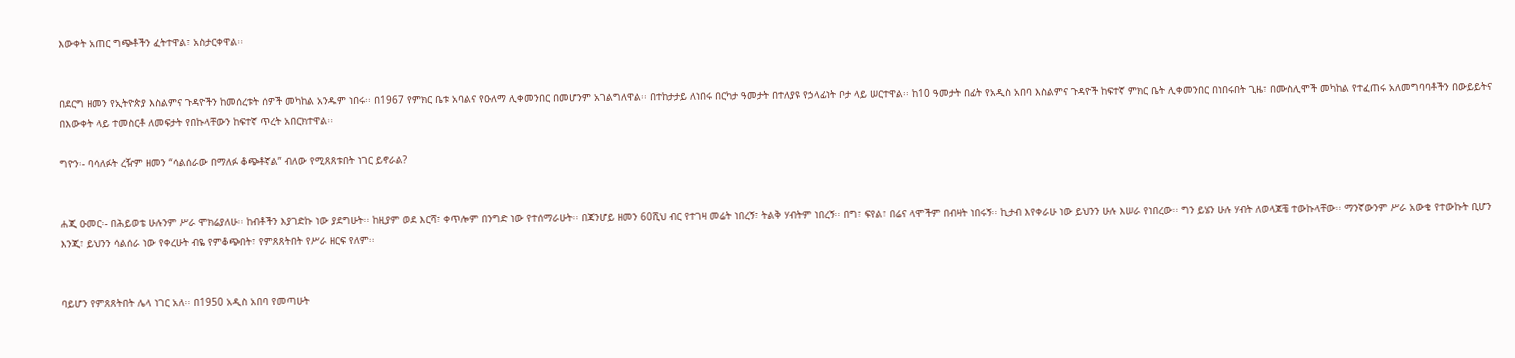እውቀት አጠር ግጭቶችን ፈትተዋል፣ አስታርቀዋል፡፡


በደርግ ዘመን የኢትዮጵያ እስልምና ጉዳዮችን ከመሰረቱት ሰዎች መካከል አንዱም ነበሩ፡፡ በ1967 የምክር ቤቱ አባልና የዑለማ ሊቀመንበር በመሆንም አገልግለዋል፡፡ በተከታታይ ለነበሩ በርካታ ዓመታት በተለያዩ የኃላፊነት ቦታ ላይ ሠርተዋል፡፡ ከ10 ዓመታት በፊት የአዲስ አበባ እስልምና ጉዳዮች ከፍተኛ ምክር ቤት ሊቀመንበር በነበሩበት ጊዜ፣ በሙስሊሞች መካከል የተፈጠሩ አለመግባባቶችን በውይይትና በእውቀት ላይ ተመስርቶ ለመፍታት የበኩላቸውን ከፍተኛ ጥረት አበርክተዋል፡፡

ግዮን፡- ባሳለፉት ረዥም ዘመን “ሳልሰራው በማለፉ ቆጭቶኛል” ብለው የሚጸጸቱበት ነገር ይኖራል?


ሐጂ ዑመር፡- በሕይወቴ ሁሉንም ሥራ ሞክሬያለሁ፡፡ ከብቶችን እያገድኩ ነው ያደግሁት፡፡ ከዚያም ወደ እርሻ፣ ቀጥሎም በንግድ ነው የተሰማራሁት፡፡ በጃንሆይ ዘመን 60ሺህ ብር የተገዛ መሬት ነበረኝ፣ ትልቅ ሃብትም ነበረኝ፡፡ በግ፣ ፍየል፣ በሬና ላሞችም በብዛት ነበሩኝ፡፡ ኪታብ እየቀራሁ ነው ይህንን ሁሉ እሠራ የነበረው፡፡ ግን ይሄን ሁሉ ሃብት ለወላጆቼ ተውኩላቸው፡፡ ማንኛውንም ሥራ አውቄ የተውኩት ቢሆን እንጂ፣ ይህንን ሳልሰራ ነው የቀረሁት ብዬ የምቆጭበት፣ የምጸጸትበት የሥራ ዘርፍ የለም፡፡


ባይሆን የምጸጸትበት ሌላ ነገር አለ፡፡ በ1950 አዲስ አበባ የመጣሁት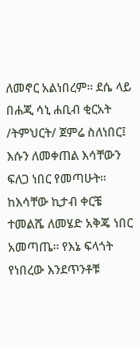ለመኖር አልነበረም፡፡ ደሴ ላይ በሐጂ ሳኒ ሐቢብ ቂርአት /ትምህርት/ ጀምሬ ስለነበር፤ እሱን ለመቀጠል እሳቸውን ፍለጋ ነበር የመጣሁት፡፡ ከእሳቸው ኪታብ ቀርቼ ተመልሼ ለመሄድ አቅጄ ነበር አመጣጤ፡፡ የእኔ ፍላጎት የነበረው እንደጥንቶቹ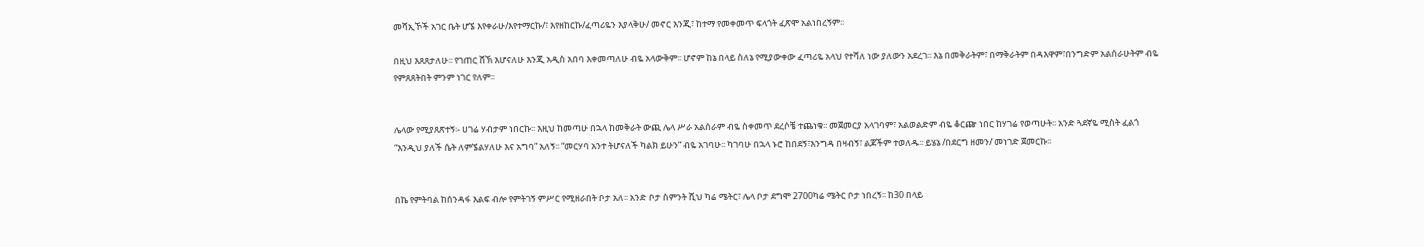መሻኢኾች አገር ቤት ሆኜ እየቀራሁ/እየተማርኩ/፣ እየዘከርኩ/ፈጣሪዬን እያላቅሁ/ መኖር እንጂ፣ ከተማ የመቀመጥ ፍላጎት ፈጽሞ አልነበረኝም፡፡

በዚህ እጸጸታለሁ፡፡ የገጠር ሸኽ እሆናለሁ እንጂ አዲስ አበባ እቀመጣለሁ ብዬ አላውቅም፡፡ ሆኖም ከኔ በላይ ስለኔ የሚያውቀው ፈጣሪዬ አላህ የተሻለ ነው ያለውን አደረገ፡፡ እኔ በመቅራትም፣ በማቅራትም በዳእዋም፣በንግድም አልሰራሁትም ብዬ የምጸጸትበት ምንም ነገር የለም፡፡


ሌላው የሚያጸጽተኝ፡- ሀገሬ ሃብታም ነበርኩ፡፡ እዚህ ከመጣሁ በኋላ ከመቅራት ውጪ ሌላ ሥራ አልሰራም ብዬ ስቀመጥ ደረሶቼ ተጨነቁ፡፡ መጀመርያ አላገባም፣ አልወልድም ብዬ ቆርጬ ነበር ከሃገሬ የወጣሁት፡፡ አንድ ጓደኛዬ ሚስት ፈልጎ “እንዲህ ያለች ሴት ለምኜልሃለሁ እና አግባ” አለኝ፡፡ “መርሃባ አንተ ትሆናለች ካልክ ይሁን” ብዬ አገባሁ፡፡ ካገባሁ በኋላ ኑሮ ከበደኝ፣እንግዳ በዛብኝ፣ ልጆችም ተወለዱ፡፡ ይሄኔ /በደርግ ዘመን/ መነገድ ጀመርኩ፡፡


በኬ የምትባል ከሰንዳፋ እልፍ ብሎ የምትገኝ ምሥር የሚዘራበት ቦታ አለ፡፡ አንድ ቦታ ስምንት ሺህ ካሬ ሜትር፣ ሌላ ቦታ ደግሞ 2700ካሬ ሜትር ቦታ ነበረኝ፡፡ ከ30 በላይ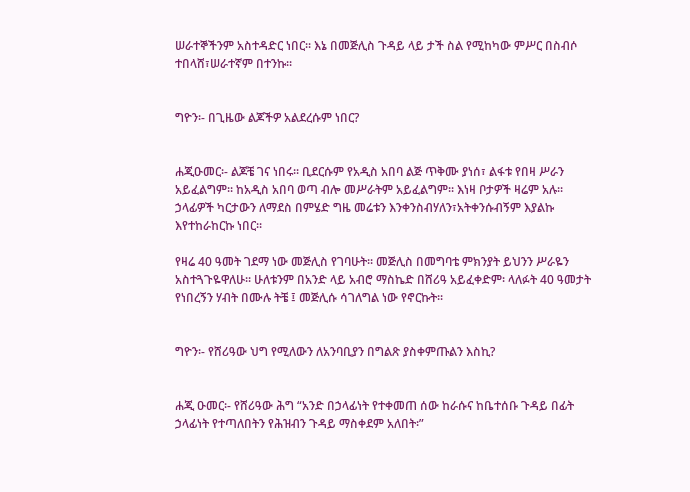ሠራተኞችንም አስተዳድር ነበር፡፡ እኔ በመጅሊስ ጉዳይ ላይ ታች ስል የሚከካው ምሥር በስብሶ ተበላሸ፣ሠራተኛም በተንኩ፡፡


ግዮን፡- በጊዜው ልጆችዎ አልደረሱም ነበር?


ሐጂዑመር፡- ልጆቼ ገና ነበሩ፡፡ ቢደርሱም የአዲስ አበባ ልጅ ጥቅሙ ያነሰ፣ ልፋቱ የበዛ ሥራን አይፈልግም፡፡ ከአዲስ አበባ ወጣ ብሎ መሥራትም አይፈልግም፡፡ እነዛ ቦታዎች ዛሬም አሉ፡፡ ኃላፊዎች ካርታውን ለማደስ በምሄድ ግዜ መሬቱን እንቀንስብሃለን፣አትቀንሱብኝም እያልኩ እየተከራከርኩ ነበር፡፡

የዛሬ 40 ዓመት ገደማ ነው መጅሊስ የገባሁት፡፡ መጅሊስ በመግባቴ ምክንያት ይህንን ሥራዬን አስተጓጉዬዋለሁ፡፡ ሁለቱንም በአንድ ላይ አብሮ ማስኬድ በሸሪዓ አይፈቀድም፡ ላለፉት 40 ዓመታት የነበረኝን ሃብት በሙሉ ትቼ ፤ መጅሊሱ ሳገለግል ነው የኖርኩት፡፡


ግዮን፡- የሸሪዓው ህግ የሚለውን ለአንባቢያን በግልጽ ያስቀምጡልን እስኪ?


ሐጂ ዑመር፡- የሸሪዓው ሕግ “አንድ በኃላፊነት የተቀመጠ ሰው ከራሱና ከቤተሰቡ ጉዳይ በፊት ኃላፊነት የተጣለበትን የሕዝብን ጉዳይ ማስቀደም አለበት፡”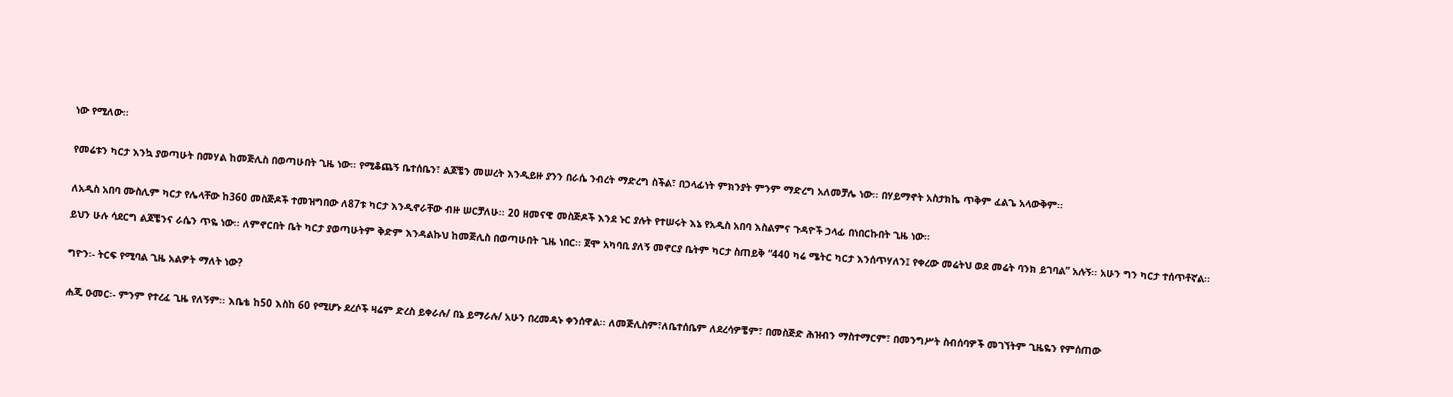ነው የሚለው፡፡


የመሬቱን ካርታ እንኳ ያወጣሁት በመሃል ከመጅሊስ በወጣሁበት ጊዜ ነው፡፡ የሚቆጨኝ ቤተሰቤን፣ ልጆቼን መሠረት እንዲይዙ ያንን በራሴ ንብረት ማድረግ ስችል፣ በኃላፊነት ምክንያት ምንም ማድረግ አለመቻሌ ነው፡፡ በሃይማኖት አስታክኬ ጥቅም ፈልጌ አላውቅም፡፡


ለአዲስ አበባ ሙስሊም ካርታ የሌላቸው ከ360 መስጅዶች ተመዝግበው ለ87ቱ ካርታ እንዲኖራቸው ብዙ ሠርቻለሁ፡፡ 20 ዘመናዊ መስጅዶች እንደ ኑር ያሉት የተሠሩት እኔ የአዲስ አበባ እስልምና ጉዳዮች ኃላፊ በነበርኩበት ጊዜ ነው፡፡

ይህን ሁሉ ሳደርግ ልጆቼንና ራሴን ጥዬ ነው፡፡ ለምኖርበት ቤት ካርታ ያወጣሁትም ቅድም እንዳልኩህ ከመጅሊስ በወጣሁበት ጊዜ ነበር፡፡ ጀሞ አካባቢ ያለኝ መኖርያ ቤትም ካርታ ስጠይቅ “440 ካሬ ሜትር ካርታ እንሰጥሃለን፤ የቀረው መሬትህ ወደ መሬት ባንክ ይገባል” አሉኝ፡፡ አሁን ግን ካርታ ተሰጥቶኛል፡፡


ግዮን፡- ትርፍ የሚባል ጊዜ አልዎት ማለት ነው?


ሐጂ ዑመር፡- ምንም የተረፈ ጊዜ የለኝም፡፡ እቤቴ ከ50 እስከ 60 የሚሆኑ ደረሶች ዛሬም ድረስ ይቀራሉ/ በኔ ይማራሉ/ አሁን በረመዳኑ ቀንሰዋል፡፡ ለመጅሊስም፣ለቤተሰቤም ለደረሳዎቼም፣ በመስጅድ ሕዝብን ማስተማርም፣ በመንግሥት ስብሰባዎች መገኘትም ጊዜዬን የምሰጠው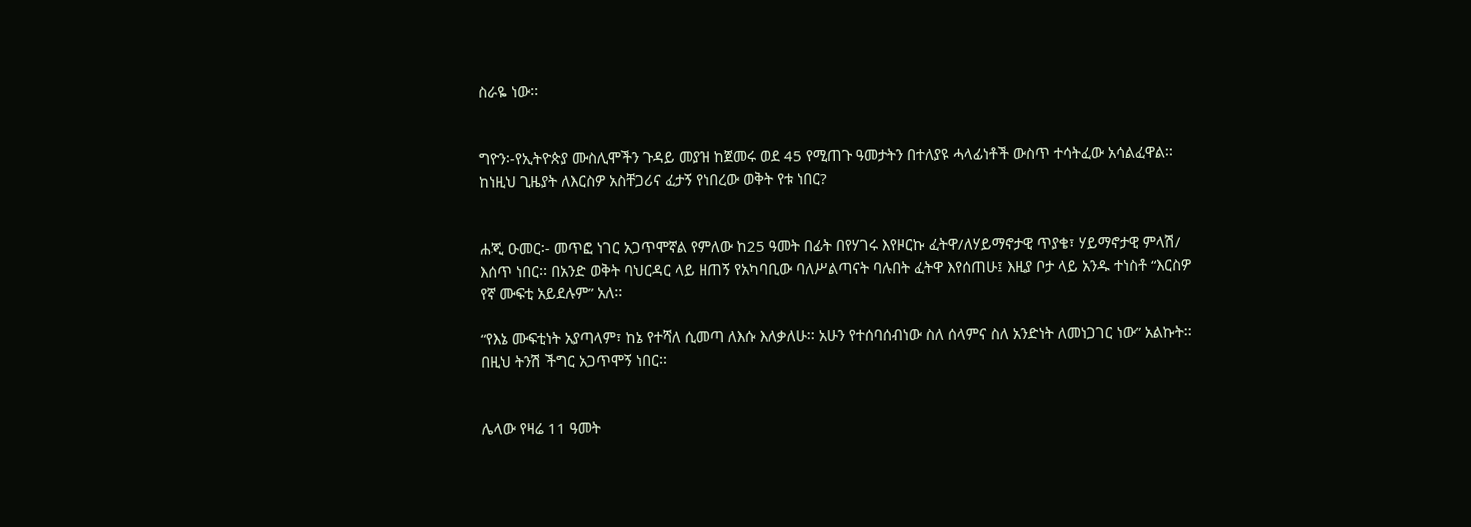ስራዬ ነው፡፡


ግዮን፡-የኢትዮጵያ ሙስሊሞችን ጉዳይ መያዝ ከጀመሩ ወደ 45 የሚጠጉ ዓመታትን በተለያዩ ሓላፊነቶች ውስጥ ተሳትፈው አሳልፈዋል፡፡ ከነዚህ ጊዜያት ለእርስዎ አስቸጋሪና ፈታኝ የነበረው ወቅት የቱ ነበር?


ሐጂ ዑመር፡- መጥፎ ነገር አጋጥሞኛል የምለው ከ25 ዓመት በፊት በየሃገሩ እየዞርኩ ፈትዋ/ለሃይማኖታዊ ጥያቄ፣ ሃይማኖታዊ ምላሽ/ እሰጥ ነበር፡፡ በአንድ ወቅት ባህርዳር ላይ ዘጠኝ የአካባቢው ባለሥልጣናት ባሉበት ፈትዋ እየሰጠሁ፤ እዚያ ቦታ ላይ አንዱ ተነስቶ “እርስዎ የኛ ሙፍቲ አይደሉም” አለ፡፡

“የእኔ ሙፍቲነት አያጣላም፣ ከኔ የተሻለ ሲመጣ ለእሱ እለቃለሁ፡፡ አሁን የተሰባሰብነው ስለ ሰላምና ስለ አንድነት ለመነጋገር ነው” አልኩት፡፡ በዚህ ትንሽ ችግር አጋጥሞኝ ነበር፡፡


ሌላው የዛሬ 11 ዓመት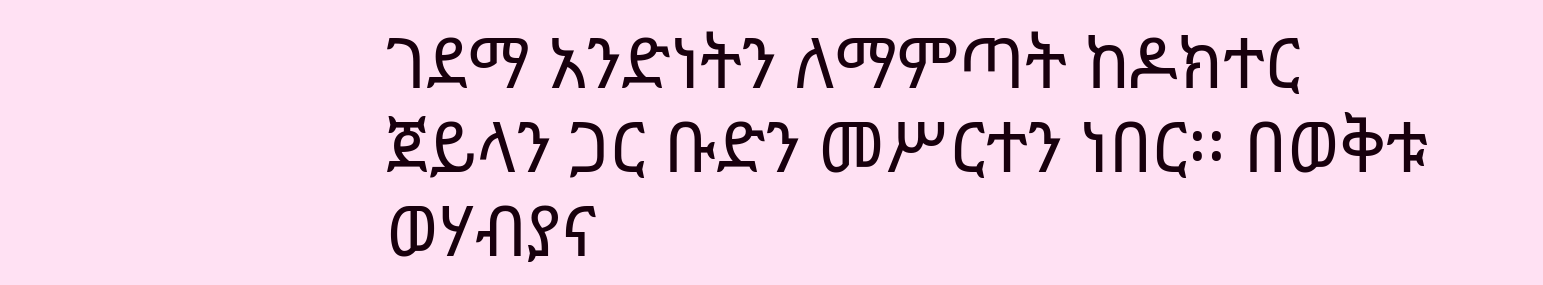ገደማ አንድነትን ለማምጣት ከዶክተር ጀይላን ጋር ቡድን መሥርተን ነበር፡፡ በወቅቱ ወሃብያና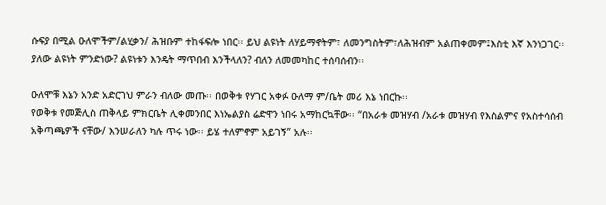ሱፍያ በሚል ዑለሞችም/ልሂቃን/ ሕዝቡም ተከፋፍሎ ነበር፡፡ ይህ ልዩነት ለሃይማኖትም፣ ለመንግስትም፣ለሕዝብም አልጠቀመም፤እስቲ እኛ እንነጋገር፡፡ ያለው ልዩነት ምንድነው? ልዩነቱን እንዴት ማጥበብ እንችላለን? ብለን ለመመካከር ተሰባሰብን፡፡

ዑለሞቹ እኔን አንድ አድርገህ ምራን ብለው መጡ፡፡ በወቅቱ የሃገር አቀፉ ዑለማ ም/ቤት መሪ እኔ ነበርኩ፡፡
የወቅቱ የመጅሊስ ጠቅላይ ምክርቤት ሊቀመንበር እነኤልያስ ሬድዋን ነበሩ አማከርኳቸው፡፡ “በአራቱ መዝሃብ /አራቱ መዝሃብ የእስልምና የአስተሳሰብ አቅጣጫዎች ናቸው/ እንሠራለን ካሉ ጥሩ ነው፡፡ ይሄ ተለምኖም አይገኝ” አሉ፡፡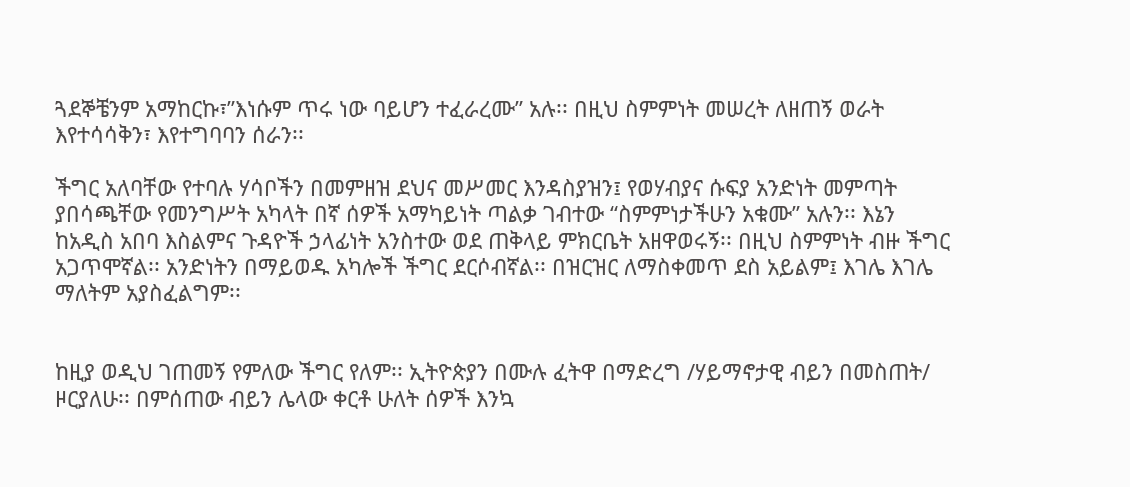ጓደኞቼንም አማከርኩ፣”እነሱም ጥሩ ነው ባይሆን ተፈራረሙ” አሉ፡፡ በዚህ ስምምነት መሠረት ለዘጠኝ ወራት እየተሳሳቅን፣ እየተግባባን ሰራን፡፡

ችግር አለባቸው የተባሉ ሃሳቦችን በመምዘዝ ደህና መሥመር እንዳስያዝን፤ የወሃብያና ሱፍያ አንድነት መምጣት ያበሳጫቸው የመንግሥት አካላት በኛ ሰዎች አማካይነት ጣልቃ ገብተው “ስምምነታችሁን አቁሙ” አሉን፡፡ እኔን ከአዲስ አበባ እስልምና ጉዳዮች ኃላፊነት አንስተው ወደ ጠቅላይ ምክርቤት አዘዋወሩኝ፡፡ በዚህ ስምምነት ብዙ ችግር አጋጥሞኛል፡፡ አንድነትን በማይወዱ አካሎች ችግር ደርሶብኛል፡፡ በዝርዝር ለማስቀመጥ ደስ አይልም፤ እገሌ እገሌ ማለትም አያስፈልግም፡፡


ከዚያ ወዲህ ገጠመኝ የምለው ችግር የለም፡፡ ኢትዮጵያን በሙሉ ፈትዋ በማድረግ /ሃይማኖታዊ ብይን በመስጠት/ ዞርያለሁ፡፡ በምሰጠው ብይን ሌላው ቀርቶ ሁለት ሰዎች እንኳ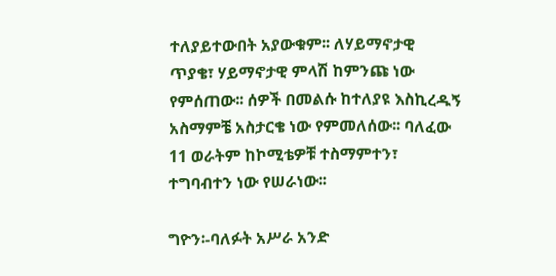ተለያይተውበት አያውቁም፡፡ ለሃይማኖታዊ ጥያቄ፣ ሃይማኖታዊ ምላሽ ከምንጩ ነው የምሰጠው፡፡ ሰዎች በመልሱ ከተለያዩ እስኪረዱኝ አስማምቼ አስታርቄ ነው የምመለሰው፡፡ ባለፈው 11 ወራትም ከኮሚቴዎቹ ተስማምተን፣ ተግባብተን ነው የሠራነው፡፡

ግዮን፡-ባለፉት አሥራ አንድ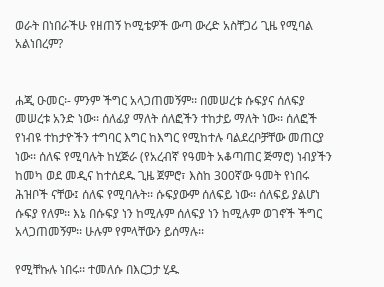ወራት በነበራችሁ የዘጠኝ ኮሚቴዎች ውጣ ውረድ አስቸጋሪ ጊዜ የሚባል አልነበረም?


ሐጂ ዑመር፡- ምንም ችግር አላጋጠመኝም፡፡ በመሠረቱ ሱፍያና ሰለፍያ መሠረቱ አንድ ነው፡፡ ሰለፊያ ማለት ሰለፎችን ተከታይ ማለት ነው፡፡ ሰለፎች የነብዩ ተከታዮችን ተግባር እግር ከእግር የሚከተሉ ባልደረቦቻቸው መጠርያ ነው፡፡ ሰለፍ የሚባሉት ከሂጅራ (የአረብኛ የዓመት አቆጣጠር ጅማሮ) ነብያችን ከመካ ወደ መዲና ከተሰደዱ ጊዜ ጀምሮ፣ እስከ 300ኛው ዓመት የነበሩ ሕዝቦች ናቸው፤ ሰለፍ የሚባሉት፡፡ ሱፍያውም ሰለፍይ ነው፡፡ ሰለፍይ ያልሆነ ሱፍያ የለም፡፡ እኔ በሱፍያ ነን ከሚሉም ሰለፍያ ነን ከሚሉም ወገኖች ችግር አላጋጠመኝም፡፡ ሁሉም የምላቸውን ይሰማሉ፡፡

የሚቸኩሉ ነበሩ፡፡ ተመለሱ በእርጋታ ሂዱ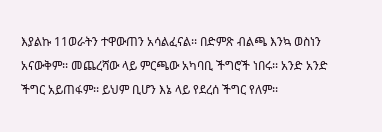እያልኩ 11ወራትን ተዋውጠን አሳልፈናል፡፡ በድምጽ ብልጫ እንኳ ወስነን አናውቅም፡፡ መጨረሻው ላይ ምርጫው አካባቢ ችግሮች ነበሩ፡፡ አንድ አንድ ችግር አይጠፋም፡፡ ይህም ቢሆን እኔ ላይ የደረሰ ችግር የለም፡፡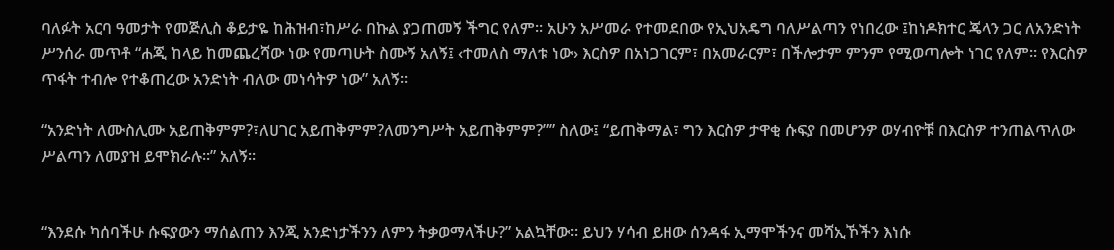ባለፉት አርባ ዓመታት የመጅሊስ ቆይታዬ ከሕዝብ፣ከሥራ በኩል ያጋጠመኝ ችግር የለም፡፡ አሁን አሥመራ የተመደበው የኢህአዴግ ባለሥልጣን የነበረው ፤ከነዶክተር ጄላን ጋር ለአንድነት ሥንሰራ መጥቶ “ሐጂ ከላይ ከመጨረሻው ነው የመጣሁት ስሙኝ አለኝ፤ ‹ተመለስ ማለቱ ነው› እርስዎ በአነጋገርም፣ በአመራርም፣ በችሎታም ምንም የሚወጣሎት ነገር የለም፡፡ የእርስዎ ጥፋት ተብሎ የተቆጠረው አንድነት ብለው መነሳትዎ ነው” አለኝ፡፡

“አንድነት ለሙስሊሙ አይጠቅምም?፣ለሀገር አይጠቅምም?ለመንግሥት አይጠቅምም?”” ስለው፤ “ይጠቅማል፣ ግን እርስዎ ታዋቂ ሱፍያ በመሆንዎ ወሃብዮቹ በእርስዎ ተንጠልጥለው ሥልጣን ለመያዝ ይሞክራሉ፡፡” አለኝ፡፡


“እንደሱ ካሰባችሁ ሱፍያውን ማሰልጠን እንጂ አንድነታችንን ለምን ትቃወማላችሁ?” አልኳቸው፡፡ ይህን ሃሳብ ይዘው ሰንዳፋ ኢማሞችንና መሻኢኾችን እነሱ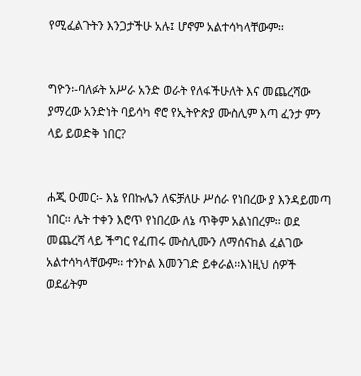የሚፈልጉትን እንጋታችሁ አሉ፤ ሆኖም አልተሳካላቸውም፡፡


ግዮን፡-ባለፉት አሥራ አንድ ወራት የለፋችሁለት እና መጨረሻው ያማረው አንድነት ባይሳካ ኖሮ የኢትዮጵያ ሙስሊም እጣ ፈንታ ምን ላይ ይወድቅ ነበር?


ሐጂ ዑመር፡- እኔ የበኩሌን ለፍቻለሁ ሥሰራ የነበረው ያ እንዳይመጣ ነበር፡፡ ሌት ተቀን እሮጥ የነበረው ለኔ ጥቅም አልነበረም፡፡ ወደ መጨረሻ ላይ ችግር የፈጠሩ ሙስሊሙን ለማሰናከል ፈልገው አልተሳካላቸውም፡፡ ተንኮል እመንገድ ይቀራል፡፡እነዚህ ሰዎች ወደፊትም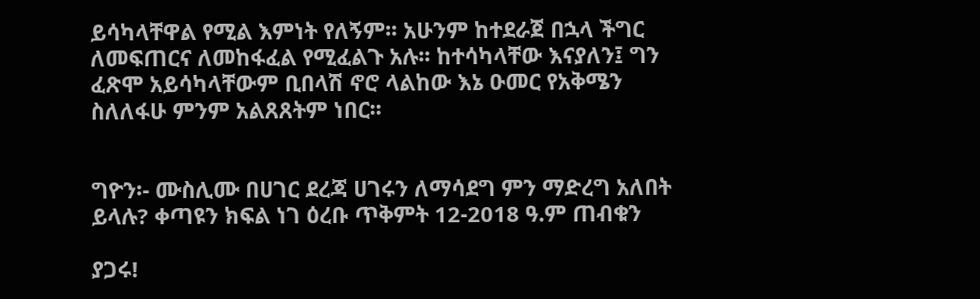ይሳካላቸዋል የሚል እምነት የለኝም፡፡ አሁንም ከተደራጀ በኋላ ችግር ለመፍጠርና ለመከፋፈል የሚፈልጉ አሉ፡፡ ከተሳካላቸው እናያለን፤ ግን ፈጽሞ አይሳካላቸውም ቢበላሽ ኖሮ ላልከው እኔ ዑመር የአቅሜን ስለለፋሁ ምንም አልጸጸትም ነበር፡፡


ግዮን፡- ሙስሊሙ በሀገር ደረጃ ሀገሩን ለማሳደግ ምን ማድረግ አለበት ይላሉ? ቀጣዩን ክፍል ነገ ዕረቡ ጥቅምት 12-2018 ዓ.ም ጠብቁን

ያጋሩ!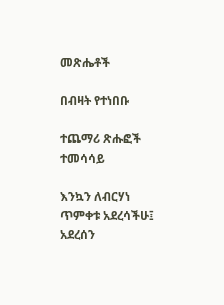መጽሔቶች

በብዛት የተነበቡ

ተጨማሪ ጽሑፎች
ተመሳሳይ

እንኳን ለብርሃነ ጥምቀቱ አደረሳችሁ፤ አደረሰን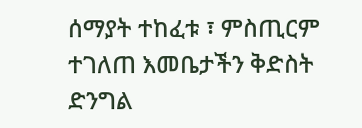ሰማያት ተከፈቱ ፣ ምስጢርም ተገለጠ እመቤታችን ቅድስት ድንግል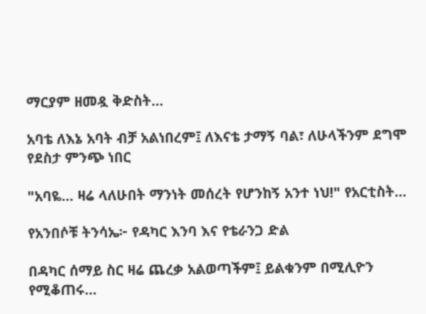ማርያም ዘመዷ ቅድስት...

አባቴ ለእኔ አባት ብቻ አልነበረም፤ ለእናቴ ታማኝ ባል፣ ለሁላችንም ደግሞ የደስታ ምንጭ ነበር

"አባዬ… ዛሬ ላለሁበት ማንነት መሰረት የሆንከኝ አንተ ነህ!" የአርቲስት...

የአንበሶቹ ትንሳኤ፦ የዳካር እንባ እና የቴራንጋ ድል

በዳካር ሰማይ ስር ዛሬ ጨረቃ አልወጣችም፤ ይልቁንም በሚሊዮን የሚቆጠሩ...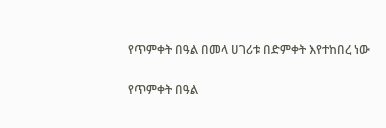የጥምቀት በዓል በመላ ሀገሪቱ በድምቀት እየተከበረ ነው

የጥምቀት በዓል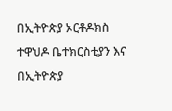በኢትዮጵያ ኦርቶዶክስ ተዋህዶ ቤተክርስቲያን እና በኢትዮጵያ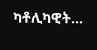ካቶሊካዊት...